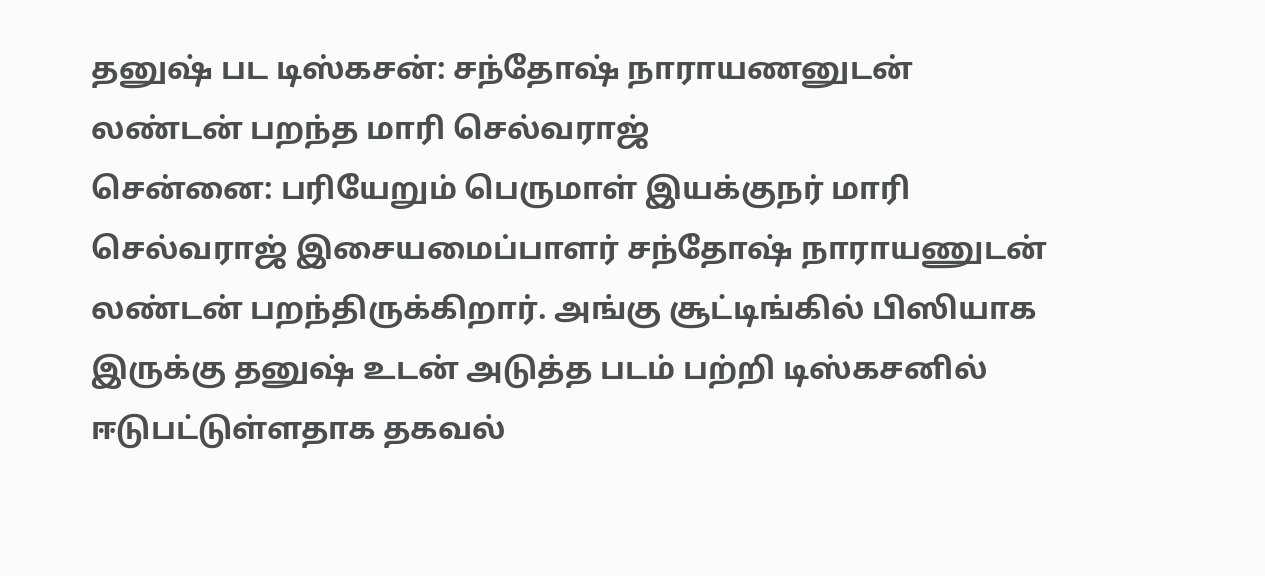தனுஷ் பட டிஸ்கசன்: சந்தோஷ் நாராயணனுடன் லண்டன் பறந்த மாரி செல்வராஜ்
சென்னை: பரியேறும் பெருமாள் இயக்குநர் மாரி செல்வராஜ் இசையமைப்பாளர் சந்தோஷ் நாராயணுடன் லண்டன் பறந்திருக்கிறார். அங்கு சூட்டிங்கில் பிஸியாக இருக்கு தனுஷ் உடன் அடுத்த படம் பற்றி டிஸ்கசனில் ஈடுபட்டுள்ளதாக தகவல்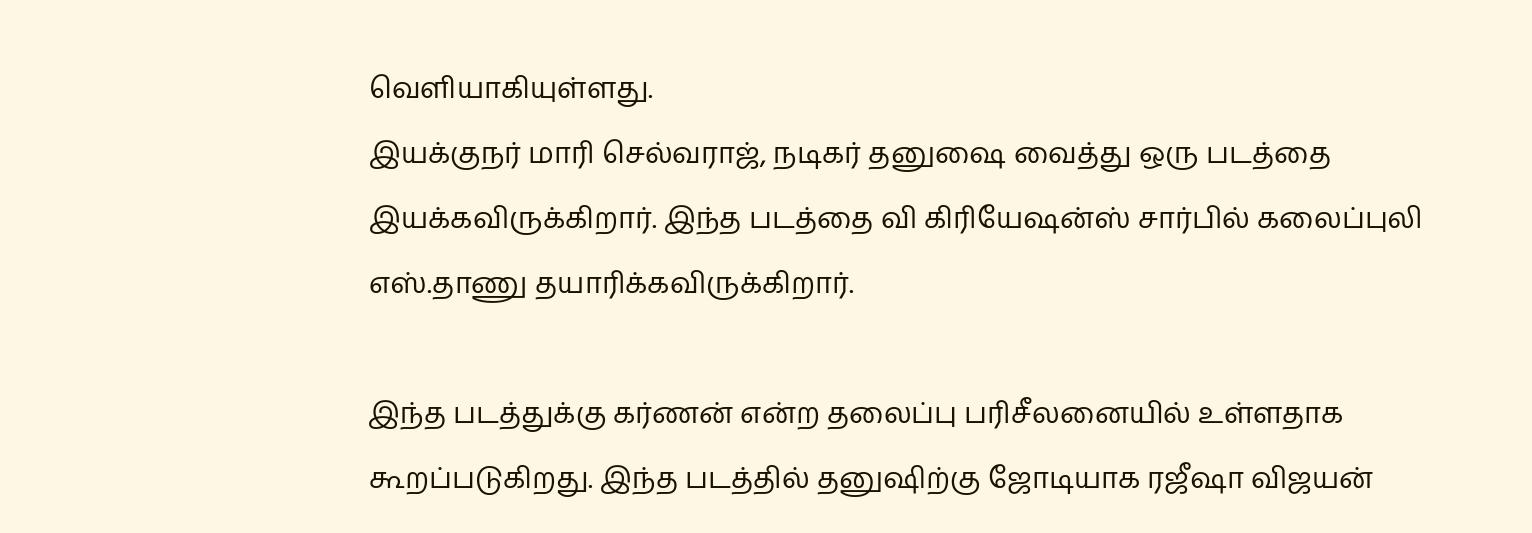வெளியாகியுள்ளது.
இயக்குநர் மாரி செல்வராஜ், நடிகர் தனுஷை வைத்து ஒரு படத்தை இயக்கவிருக்கிறார். இந்த படத்தை வி கிரியேஷன்ஸ் சார்பில் கலைப்புலி எஸ்.தாணு தயாரிக்கவிருக்கிறார்.

இந்த படத்துக்கு கர்ணன் என்ற தலைப்பு பரிசீலனையில் உள்ளதாக கூறப்படுகிறது. இந்த படத்தில் தனுஷிற்கு ஜோடியாக ரஜீஷா விஜயன்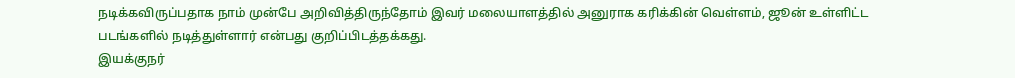நடிக்கவிருப்பதாக நாம் முன்பே அறிவித்திருந்தோம் இவர் மலையாளத்தில் அனுராக கரிக்கின் வெள்ளம், ஜூன் உள்ளிட்ட படங்களில் நடித்துள்ளார் என்பது குறிப்பிடத்தக்கது.
இயக்குநர்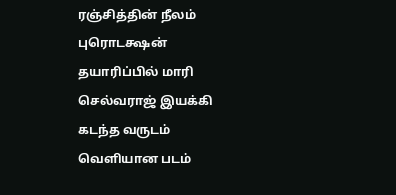ரஞ்சித்தின் நீலம் புரொடக்ஷன் தயாரிப்பில் மாரி செல்வராஜ் இயக்கி கடந்த வருடம் வெளியான படம்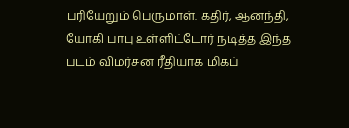பரியேறும் பெருமாள். கதிர், ஆனந்தி, யோகி பாபு உள்ளிட்டோர் நடித்த இந்த படம் விமர்சன ரீதியாக மிகப்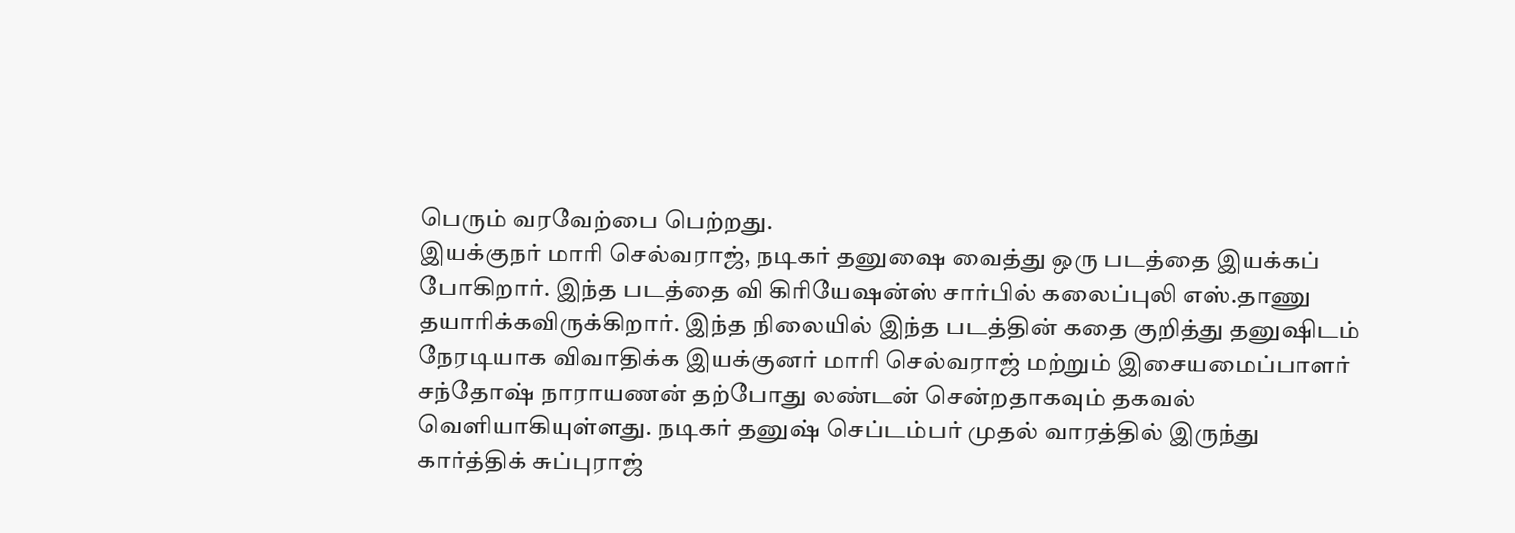பெரும் வரவேற்பை பெற்றது.
இயக்குநர் மாரி செல்வராஜ், நடிகர் தனுஷை வைத்து ஒரு படத்தை இயக்கப் போகிறார். இந்த படத்தை வி கிரியேஷன்ஸ் சார்பில் கலைப்புலி எஸ்.தாணு தயாரிக்கவிருக்கிறார். இந்த நிலையில் இந்த படத்தின் கதை குறித்து தனுஷிடம் நேரடியாக விவாதிக்க இயக்குனர் மாரி செல்வராஜ் மற்றும் இசையமைப்பாளர் சந்தோஷ் நாராயணன் தற்போது லண்டன் சென்றதாகவும் தகவல் வெளியாகியுள்ளது. நடிகர் தனுஷ் செப்டம்பர் முதல் வாரத்தில் இருந்து கார்த்திக் சுப்புராஜ்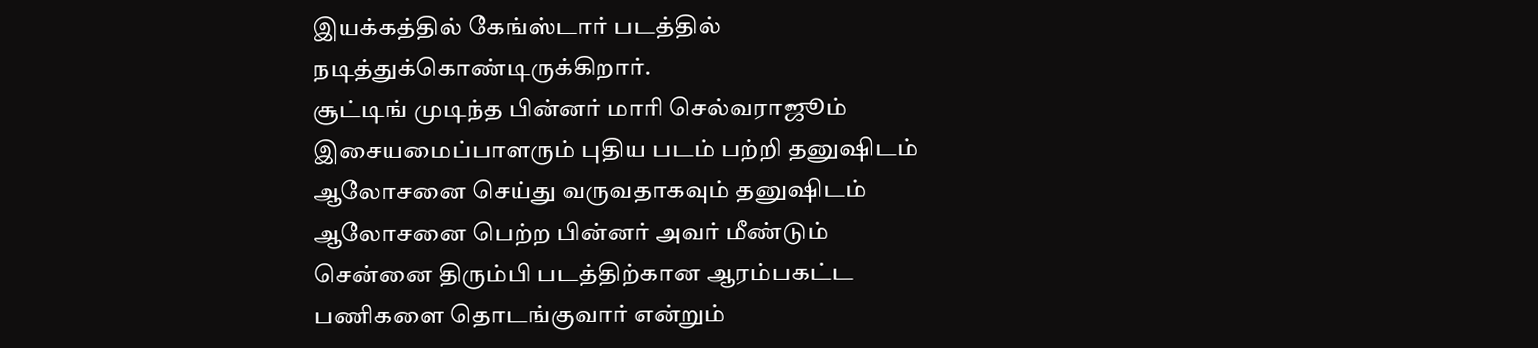இயக்கத்தில் கேங்ஸ்டார் படத்தில் நடித்துக்கொண்டிருக்கிறார்.
சூட்டிங் முடிந்த பின்னர் மாரி செல்வராஜூம் இசையமைப்பாளரும் புதிய படம் பற்றி தனுஷிடம் ஆலோசனை செய்து வருவதாகவும் தனுஷிடம் ஆலோசனை பெற்ற பின்னர் அவர் மீண்டும் சென்னை திரும்பி படத்திற்கான ஆரம்பகட்ட பணிகளை தொடங்குவார் என்றும்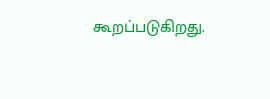கூறப்படுகிறது.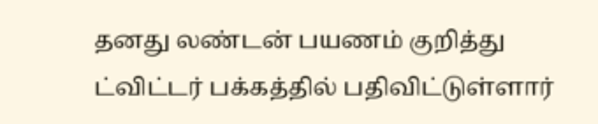தனது லண்டன் பயணம் குறித்து ட்விட்டர் பக்கத்தில் பதிவிட்டுள்ளார்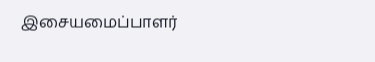இசையமைப்பாளர்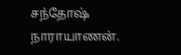சந்தோஷ் நாராயாணன்.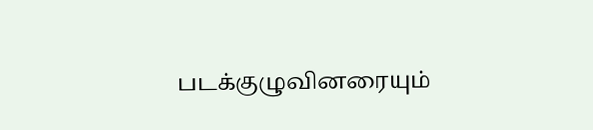படக்குழுவினரையும்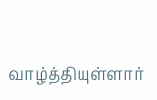வாழ்த்தியுள்ளார்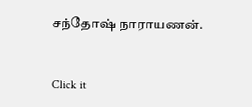சந்தோஷ் நாராயணன்.


Click it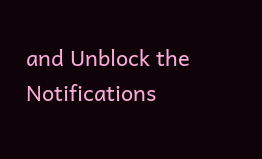and Unblock the Notifications